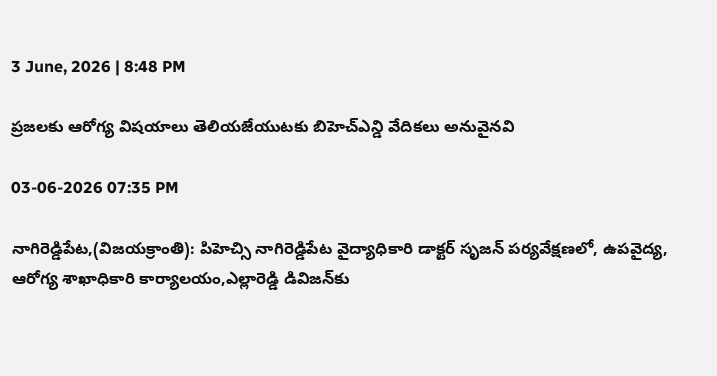3 June, 2026 | 8:48 PM

ప్రజలకు ఆరోగ్య విషయాలు తెలియజేయుటకు బిహెచ్ఎన్డి వేదికలు అనువైనవి

03-06-2026 07:35 PM

నాగిరెడ్డిపేట,(విజయక్రాంతి): పిహెచ్సి నాగిరెడ్డిపేట వైద్యాధికారి డాక్టర్ సృజన్ పర్యవేక్షణలో, ఉపవైద్య, ఆరోగ్య శాఖాధికారి కార్యాలయం,ఎల్లారెడ్డి డివిజన్‌కు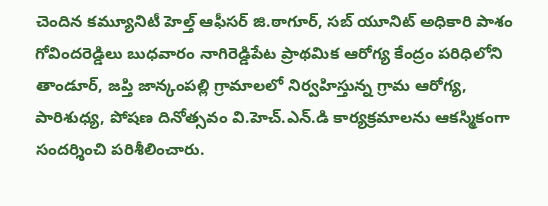చెందిన కమ్యూనిటీ హెల్త్ ఆఫీసర్ జి.ఠాగూర్, సబ్ యూనిట్ అధికారి పాశం గోవిందరెడ్డిలు బుధవారం నాగిరెడ్డిపేట ప్రాథమిక ఆరోగ్య కేంద్రం పరిధిలోని తాండూర్, జప్తి జాన్కంపల్లి గ్రామాలలో నిర్వహిస్తున్న గ్రామ ఆరోగ్య, పారిశుధ్య, పోషణ దినోత్సవం వి.హెచ్.ఎన్.డి కార్యక్రమాలను ఆకస్మికంగా సందర్శించి పరిశీలించారు.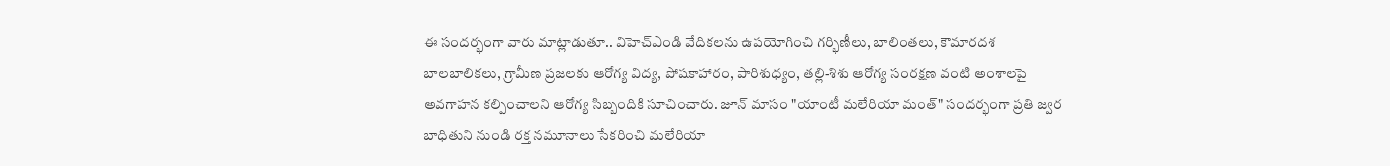ఈ సందర్భంగా వారు మాట్లాడుతూ.. విహెచ్ఎండి వేదికలను ఉపయోగించి గర్భిణీలు, బాలింతలు, కౌమారదశ బాలబాలికలు, గ్రామీణ ప్రజలకు ఆరోగ్య విద్య, పోషకాహారం, పారిశుధ్యం, తల్లి-శిశు ఆరోగ్య సంరక్షణ వంటి అంశాలపై అవగాహన కల్పించాలని ఆరోగ్య సిబ్బందికి సూచించారు. జూన్ మాసం "యాంటీ మలేరియా మంత్" సందర్భంగా ప్రతి జ్వర బాధితుని నుండి రక్త నమూనాలు సేకరించి మలేరియా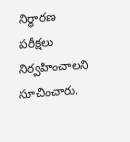నిర్ధారణ పరీక్షలు నిర్వహించాలని సూచించారు.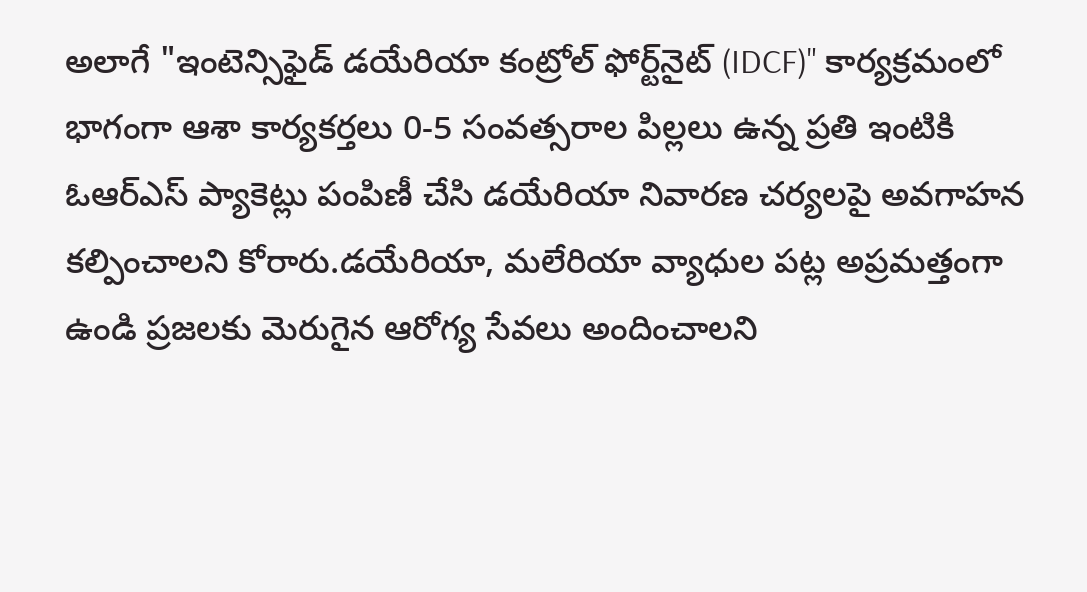అలాగే "ఇంటెన్సిఫైడ్ డయేరియా కంట్రోల్ ఫోర్ట్‌నైట్ (IDCF)" కార్యక్రమంలో భాగంగా ఆశా కార్యకర్తలు 0-5 సంవత్సరాల పిల్లలు ఉన్న ప్రతి ఇంటికి ఓఆర్ఎస్ ప్యాకెట్లు పంపిణీ చేసి డయేరియా నివారణ చర్యలపై అవగాహన కల్పించాలని కోరారు.డయేరియా, మలేరియా వ్యాధుల పట్ల అప్రమత్తంగా ఉండి ప్రజలకు మెరుగైన ఆరోగ్య సేవలు అందించాలని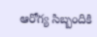ఆరోగ్య సిబ్బందికి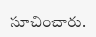సూచించారు.